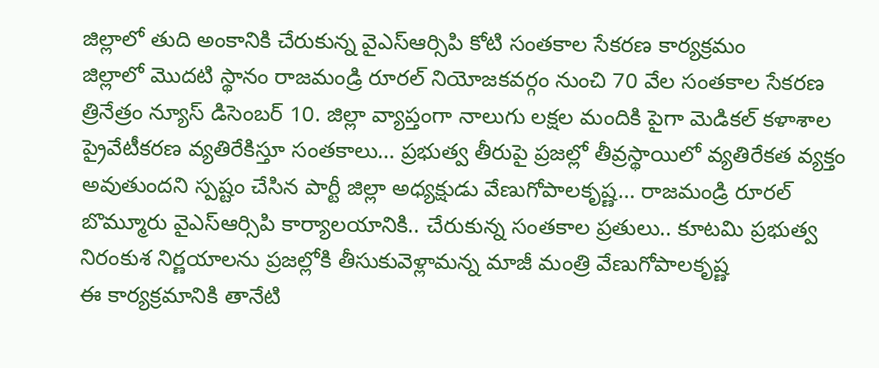జిల్లాలో తుది అంకానికి చేరుకున్న వైఎస్ఆర్సిపి కోటి సంతకాల సేకరణ కార్యక్రమం
జిల్లాలో మొదటి స్థానం రాజమండ్రి రూరల్ నియోజకవర్గం నుంచి 70 వేల సంతకాల సేకరణ
త్రినేత్రం న్యూస్ డిసెంబర్ 10. జిల్లా వ్యాప్తంగా నాలుగు లక్షల మందికి పైగా మెడికల్ కళాశాల ప్రైవేటీకరణ వ్యతిరేకిస్తూ సంతకాలు… ప్రభుత్వ తీరుపై ప్రజల్లో తీవ్రస్థాయిలో వ్యతిరేకత వ్యక్తం అవుతుందని స్పష్టం చేసిన పార్టీ జిల్లా అధ్యక్షుడు వేణుగోపాలకృష్ణ… రాజమండ్రి రూరల్ బొమ్మూరు వైఎస్ఆర్సిపి కార్యాలయానికి.. చేరుకున్న సంతకాల ప్రతులు.. కూటమి ప్రభుత్వ నిరంకుశ నిర్ణయాలను ప్రజల్లోకి తీసుకువెళ్లామన్న మాజీ మంత్రి వేణుగోపాలకృష్ణ
ఈ కార్యక్రమానికి తానేటి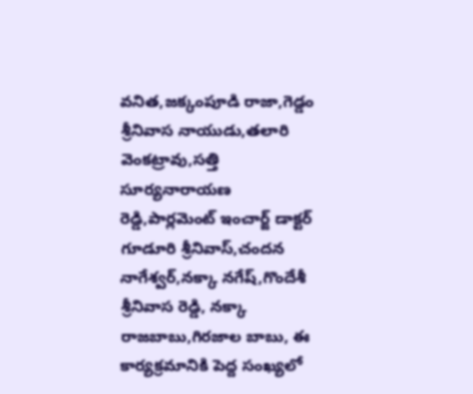వనిత,జక్కంపూడి రాజా,గెడ్డం శ్రీనివాస నాయుడు,తలారి వెంకట్రావు,సత్తి సూర్యనారాయణ రెడ్డి,పార్లమెంట్ ఇంచార్జ్ డాక్టర్ గూడూరి శ్రీనివాస్,చందన నాగేశ్వర్,నక్కా నగేష్,గొందేశీ శ్రీనివాస రెడ్డి, నక్కా రాజబాబు,గిరజాల బాబు, ఈ కార్యక్రమానికి పెద్ద సంఖ్యలో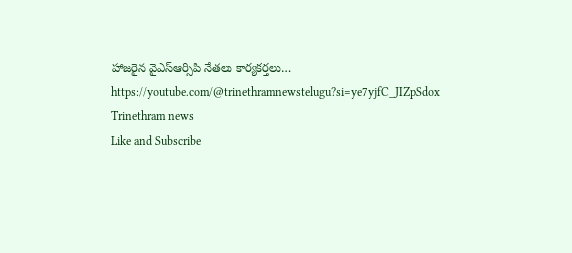హాజరైన వైఎస్ఆర్సిపి నేతలు కార్యకర్తలు…
https://youtube.com/@trinethramnewstelugu?si=ye7yjfC_JIZpSdox
Trinethram news
Like and Subscribe